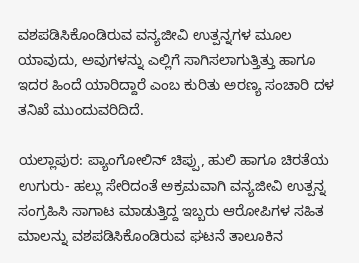ವಶಪಡಿಸಿಕೊಂಡಿರುವ ವನ್ಯಜೀವಿ ಉತ್ಪನ್ನಗಳ ಮೂಲ ಯಾವುದು, ಅವುಗಳನ್ನು ಎಲ್ಲಿಗೆ ಸಾಗಿಸಲಾಗುತ್ತಿತ್ತು ಹಾಗೂ ಇದರ ಹಿಂದೆ ಯಾರಿದ್ದಾರೆ ಎಂಬ ಕುರಿತು ಅರಣ್ಯ ಸಂಚಾರಿ ದಳ ತನಿಖೆ ಮುಂದುವರಿದಿದೆ.

ಯಲ್ಲಾಪುರ: ಪ್ಯಾಂಗೋಲಿನ್ ಚಿಪ್ಪು, ಹುಲಿ ಹಾಗೂ ಚಿರತೆಯ ಉಗುರು- ಹಲ್ಲು ಸೇರಿದಂತೆ ಅಕ್ರಮವಾಗಿ ವನ್ಯಜೀವಿ ಉತ್ಪನ್ನ ಸಂಗ್ರಹಿಸಿ ಸಾಗಾಟ ಮಾಡುತ್ತಿದ್ದ ಇಬ್ಬರು ಆರೋಪಿಗಳ ಸಹಿತ ಮಾಲನ್ನು ವಶಪಡಿಸಿಕೊಂಡಿರುವ ಘಟನೆ ತಾಲೂಕಿನ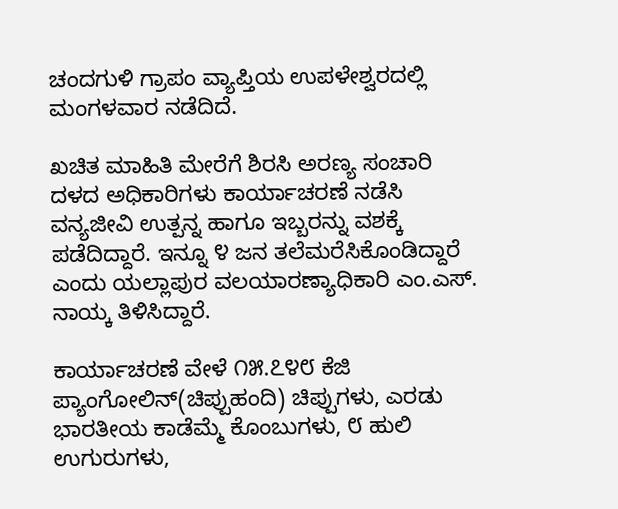ಚಂದಗುಳಿ ಗ್ರಾಪಂ ವ್ಯಾಪ್ತಿಯ ಉಪಳೇಶ್ವರದಲ್ಲಿ ಮಂಗಳವಾರ ನಡೆದಿದೆ.

ಖಚಿತ ಮಾಹಿತಿ ಮೇರೆಗೆ ಶಿರಸಿ ಅರಣ್ಯ ಸಂಚಾರಿ ದಳದ ಅಧಿಕಾರಿಗಳು ಕಾರ್ಯಾಚರಣೆ ನಡೆಸಿ ವನ್ಯಜೀವಿ ಉತ್ಪನ್ನ ಹಾಗೂ ಇಬ್ಬರನ್ನು ವಶಕ್ಕೆ ಪಡೆದಿದ್ದಾರೆ. ಇನ್ನೂ ೪ ಜನ ತಲೆಮರೆಸಿಕೊಂಡಿದ್ದಾರೆ ಎಂದು ಯಲ್ಲಾಪುರ ವಲಯಾರಣ್ಯಾಧಿಕಾರಿ ಎಂ.ಎಸ್. ನಾಯ್ಕ ತಿಳಿಸಿದ್ದಾರೆ.

ಕಾರ್ಯಾಚರಣೆ ವೇಳೆ ೧೫.೭೪೮ ಕೆಜಿ ಪ್ಯಾಂಗೋಲಿನ್(ಚಿಪ್ಪುಹಂದಿ) ಚಿಪ್ಪುಗಳು, ಎರಡು ಭಾರತೀಯ ಕಾಡೆಮ್ಮೆ ಕೊಂಬುಗಳು, ೮ ಹುಲಿ ಉಗುರುಗಳು,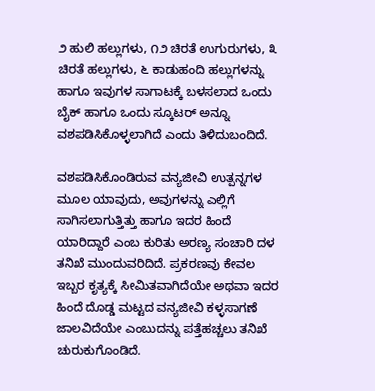೨ ಹುಲಿ ಹಲ್ಲುಗಳು, ೧೨ ಚಿರತೆ ಉಗುರುಗಳು, ೩ ಚಿರತೆ ಹಲ್ಲುಗಳು, ೬ ಕಾಡುಹಂದಿ ಹಲ್ಲುಗಳನ್ನು ಹಾಗೂ ಇವುಗಳ ಸಾಗಾಟಕ್ಕೆ ಬಳಸಲಾದ ಒಂದು ಬೈಕ್ ಹಾಗೂ ಒಂದು ಸ್ಕೂಟರ್ ಅನ್ನೂ ವಶಪಡಿಸಿಕೊಳ್ಳಲಾಗಿದೆ ಎಂದು ತಿಳಿದುಬಂದಿದೆ.

ವಶಪಡಿಸಿಕೊಂಡಿರುವ ವನ್ಯಜೀವಿ ಉತ್ಪನ್ನಗಳ ಮೂಲ ಯಾವುದು, ಅವುಗಳನ್ನು ಎಲ್ಲಿಗೆ ಸಾಗಿಸಲಾಗುತ್ತಿತ್ತು ಹಾಗೂ ಇದರ ಹಿಂದೆ ಯಾರಿದ್ದಾರೆ ಎಂಬ ಕುರಿತು ಅರಣ್ಯ ಸಂಚಾರಿ ದಳ ತನಿಖೆ ಮುಂದುವರಿದಿದೆ. ಪ್ರಕರಣವು ಕೇವಲ ಇಬ್ಬರ ಕೃತ್ಯಕ್ಕೆ ಸೀಮಿತವಾಗಿದೆಯೇ ಅಥವಾ ಇದರ ಹಿಂದೆ ದೊಡ್ಡ ಮಟ್ಟದ ವನ್ಯಜೀವಿ ಕಳ್ಳಸಾಗಣೆ ಜಾಲವಿದೆಯೇ ಎಂಬುದನ್ನು ಪತ್ತೆಹಚ್ಚಲು ತನಿಖೆ ಚುರುಕುಗೊಂಡಿದೆ.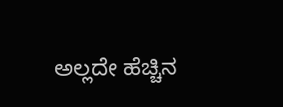ಅಲ್ಲದೇ ಹೆಚ್ಚಿನ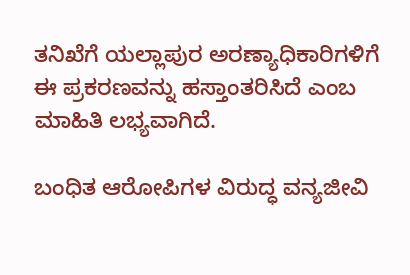ತನಿಖೆಗೆ ಯಲ್ಲಾಪುರ ಅರಣ್ಯಾಧಿಕಾರಿಗಳಿಗೆ ಈ ಪ್ರಕರಣವನ್ನು ಹಸ್ತಾಂತರಿಸಿದೆ ಎಂಬ ಮಾಹಿತಿ ಲಭ್ಯವಾಗಿದೆ.

ಬಂಧಿತ ಆರೋಪಿಗಳ ವಿರುದ್ಧ ವನ್ಯಜೀವಿ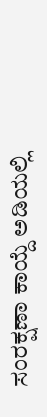ಸಂರಕ್ಷಣಾ ಕಾಯ್ದೆ ಅಡಿಯಲ್ಲಿ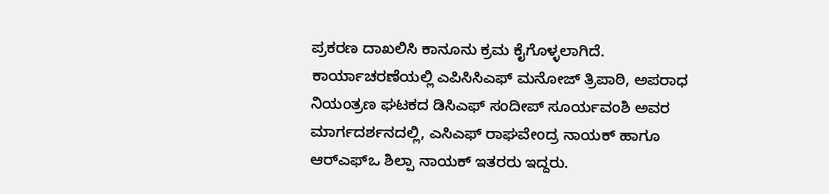ಪ್ರಕರಣ ದಾಖಲಿಸಿ ಕಾನೂನು ಕ್ರಮ ಕೈಗೊಳ್ಳಲಾಗಿದೆ. ಕಾರ್ಯಾಚರಣೆಯಲ್ಲಿ ಎಪಿಸಿಸಿಎಫ್‌ ಮನೋಜ್ ತ್ರಿಪಾಠಿ, ಅಪರಾಧ ನಿಯಂತ್ರಣ ಘಟಕದ ಡಿಸಿಎಫ್ ಸಂದೀಪ್ ಸೂರ್ಯವಂಶಿ ಅವರ ಮಾರ್ಗದರ್ಶನದಲ್ಲಿ, ಎಸಿಎಫ್ ರಾಘವೇಂದ್ರ ನಾಯಕ್ ಹಾಗೂ ಆರ್‌ಎಫ್ಒ ಶಿಲ್ಪಾ ನಾಯಕ್ ಇತರರು ಇದ್ದರು.